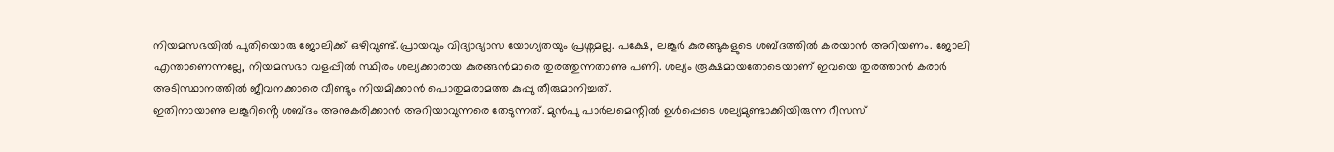നിയമസഭയിൽ പുതിയൊരു ജോലിക്ക് ഒഴിവുണ്ട്.പ്രായവും വിദ്യാഭ്യാസ യോഗ്യതയും പ്രശ്നമല്ല. പക്ഷേ, ലങ്കൂർ കുരങ്ങുകളുടെ ശബ്ദത്തിൽ കരയാൻ അറിയണം. ജോലി എന്താണെന്നല്ലേ, നിയമസഭാ വളപ്പിൽ സ്ഥിരം ശല്യക്കാരായ കുരങ്ങൻമാരെ തുരത്തുന്നതാണു പണി. ശല്യം രൂക്ഷമായതോടെയാണ് ഇവയെ തുരത്താൻ കരാർ അടിസ്ഥാനത്തിൽ ജീവനക്കാരെ വീണ്ടും നിയമിക്കാൻ പൊതുമരാമത്ത കുപ്പു തീരുമാനിച്ചത്.
ഇതിനായാണു ലങ്കൂറിൻ്റെ ശബ്ദം അനുകരിക്കാൻ അറിയാവുന്നരെ തേടുന്നത്. മുൻപു പാർലമെന്റിൽ ഉൾപ്പെടെ ശല്യമുണ്ടാക്കിയിരുന്ന റീസസ്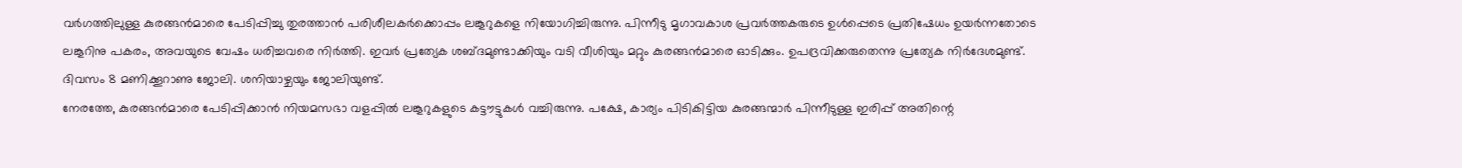വർഗത്തിലുള്ള കുരങ്ങൻമാരെ പേടിപ്പിച്ചു തുരത്താൻ പരിശീലകർക്കൊപ്പം ലങ്കൂറുകളെ നിയോഗിച്ചിരുന്നു. പിന്നീടു മൃഗാവകാശ പ്രവർത്തകരുടെ ഉൾപ്പെടെ പ്രതിഷേധം ഉയർന്നതോടെ ലങ്കൂറിനു പകരം, അവയുടെ വേഷം ധരിച്ചവരെ നിർത്തി. ഇവർ പ്രത്യേക ശബ്ദമുണ്ടാക്കിയും വടി വീശിയും മറ്റും കുരങ്ങൻമാരെ ഓടിക്കും. ഉപദ്രവിക്കരുതെന്നു പ്രത്യേക നിർദേശമുണ്ട്. ദിവസം 8 മണിക്കൂറാണു ജോലി. ശനിയാഴ്ചയും ജോലിയുണ്ട്.
നേരത്തേ, കുരങ്ങൻമാരെ പേടിപ്പിക്കാൻ നിയമസഭാ വളപ്പിൽ ലങ്കൂറുകളുടെ കട്ടൗട്ടുകൾ വച്ചിരുന്നു. പക്ഷേ, കാര്യം പിടികിട്ടിയ കുരങ്ങന്മാർ പിന്നീടുള്ള ഇരിപ്പ് അതിന്റെ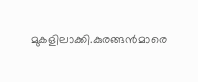മുകളിലാക്കി.കുരങ്ങൻമാരെ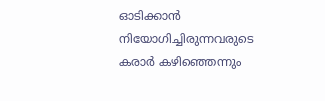ഓടിക്കാൻ നിയോഗിച്ചിരുന്നവരുടെ കരാർ കഴിഞ്ഞെന്നും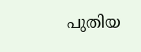പുതിയ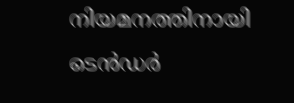നിയമനത്തിനായി ടെൻഡർ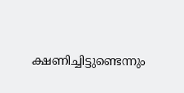ക്ഷണിച്ചിട്ടുണ്ടെന്നും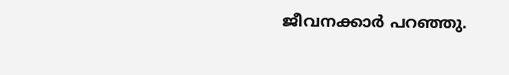ജീവനക്കാർ പറഞ്ഞു.